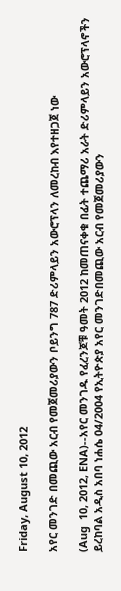Friday, August 10, 2012

አየር መንገድ በመጪው አርብ የመጀመሪያውን ቦይንግ 787 ድሪምላይን አውሮፕላን ለመረከብ እየተዘጋጀ ነው

(Aug  10, 2012, ENA)--አየር መንገዱ የፈረንጆቹ ዓመት 2012 ከመጠናቀቁ በፊት ተጨማሪ አራት ድሪምላይን አውሮፕላኖችን ይረከባል አዲስ አበባ ነሐሴ 04/2004 የኢትዮጵያ አየር መንገድበመጪው አርብ የመጀመሪያውን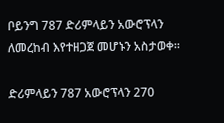ቦይንግ 787 ድሪምላይን አውሮፕላን ለመረከብ እየተዘጋጀ መሆኑን አስታወቀ።

ድሪምላይን 787 አውሮፕላን 270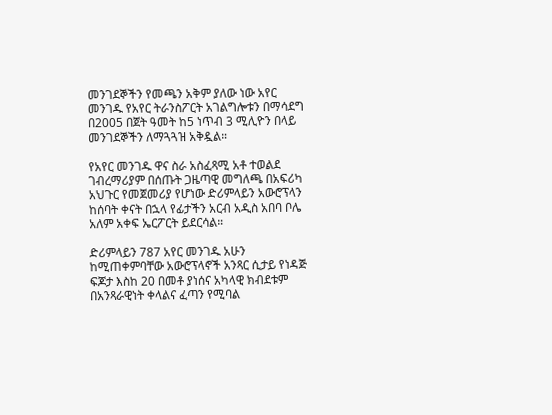መንገደኞችን የመጫን አቅም ያለው ነው አየር መንገዱ የአየር ትራንስፖርት አገልግሎቱን በማሳደግ በ2005 በጀት ዓመት ከ5 ነጥብ 3 ሚሊዮን በላይ መንገደኞችን ለማጓጓዝ አቅዷል።

የአየር መንገዱ ዋና ስራ አስፈጻሚ አቶ ተወልደ ገብረማሪያም በሰጡት ጋዜጣዊ መግለጫ በአፍሪካ አህጉር የመጀመሪያ የሆነው ድሪምላይን አውሮፕላን ከሰባት ቀናት በኋላ የፊታችን አርብ አዲስ አበባ ቦሌ አለም አቀፍ ኤርፖርት ይደርሳል።

ድሪምላይን 787 አየር መንገዱ አሁን ከሚጠቀምባቸው አውሮፕላኖች አንጻር ሲታይ የነዳጅ ፍጆታ እስከ 20 በመቶ ያነሰና አካላዊ ክብደቱም በአንጻራዊነት ቀላልና ፈጣን የሚባል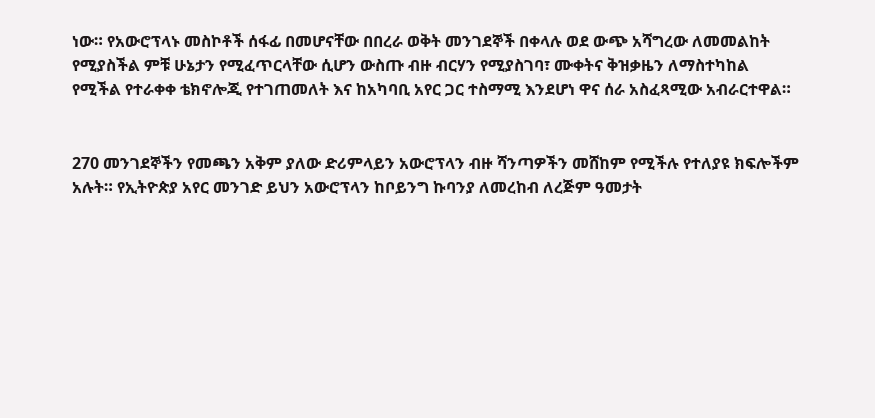ነው። የአውሮፕላኑ መስኮቶች ሰፋፊ በመሆናቸው በበረራ ወቅት መንገደኞች በቀላሉ ወደ ውጭ አሻግረው ለመመልከት የሚያስችል ምቹ ሁኔታን የሚፈጥርላቸው ሲሆን ውስጡ ብዙ ብርሃን የሚያስገባ፣ ሙቀትና ቅዝቃዜን ለማስተካከል የሚችል የተራቀቀ ቴክኖሎጂ የተገጠመለት እና ከአካባቢ አየር ጋር ተስማሚ እንደሆነ ዋና ሰራ አስፈጻሚው አብራርተዋል።


270 መንገደኞችን የመጫን አቅም ያለው ድሪምላይን አውሮፕላን ብዙ ሻንጣዎችን መሸከም የሚችሉ የተለያዩ ክፍሎችም አሉት። የኢትዮጵያ አየር መንገድ ይህን አውሮፕላን ከቦይንግ ኩባንያ ለመረከብ ለረጅም ዓመታት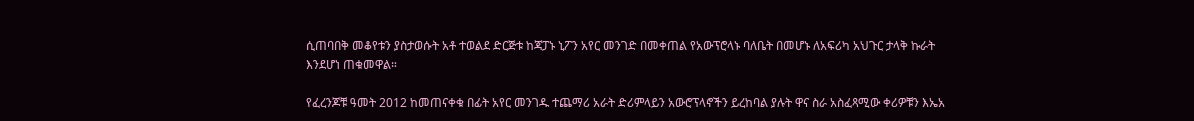ሲጠባበቅ መቆየቱን ያስታወሱት አቶ ተወልደ ድርጅቱ ከጃፓኑ ኒፖን አየር መንገድ በመቀጠል የአውፕሮላኑ ባለቤት በመሆኑ ለአፍሪካ አህጉር ታላቅ ኩራት እንደሆነ ጠቁመዋል።

የፈረንጆቹ ዓመት 2012 ከመጠናቀቁ በፊት አየር መንገዱ ተጨማሪ አራት ድሪምላይን አውሮፕላኖችን ይረከባል ያሉት ዋና ስራ አስፈጻሚው ቀሪዎቹን እኤአ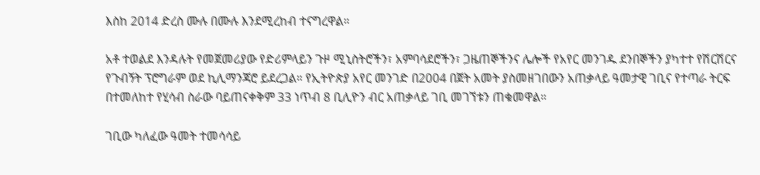እስከ 2014 ድረስ ሙሉ በሙሉ እንደሚረከብ ተናግረዋል።

አቶ ተወልደ እንዳሉት የመጀመሪያው የድሪምላይን ጉዞ ሚኒስትሮችን፣ አምባሳደሮችን፣ ጋዜጠኞችንና ሌሎች የአየር መንገዱ ደንበኞችን ያካተተ የሽርሽርና የጉብኝት ፕሮግራም ወደ ኪሊማንጃሮ ይደረጋል። የኢትዮጵያ አየር መንገድ በ2004 በጀት አመት ያስመዘገበውን አጠቃላይ ዓመታዊ ገቢና የተጣራ ትርፍ በተመለከተ የሂሳብ ስራው ባይጠናቀቅም 33 ነጥብ 8 ቢሊዮን ብር አጠቃላይ ገቢ መገኘቱን ጠቁመዋል።

ገቢው ካለፈው ዓመት ተመሳሳይ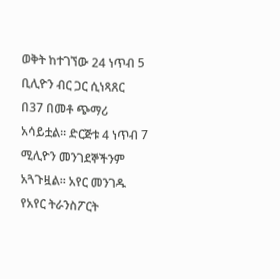ወቅት ከተገኘው 24 ነጥብ 5 ቢሊዮን ብር ጋር ሲነጻጸር በ37 በመቶ ጭማሪ አሳይቷል። ድርጅቱ 4 ነጥብ 7 ሚሊዮን መንገደኞችንም አጓጉዟል። አየር መንገዱ የአየር ትራንስፖርት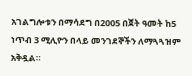አገልግሎቱን በማሳደግ በ2005 በጀት ዓመት ከ5 ነጥብ 3 ሚሊዮን በላይ መንገደኞችን ለማጓጓዝም አቅዷል።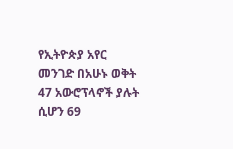የኢትዮጵያ አየር መንገድ በአሁኑ ወቅት 47 አውሮፕላኖች ያሉት ሲሆን 69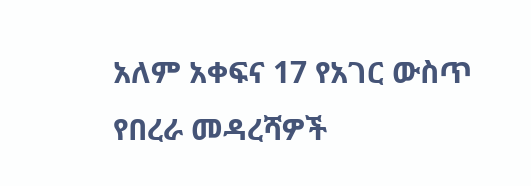አለም አቀፍና 17 የአገር ውስጥ የበረራ መዳረሻዎች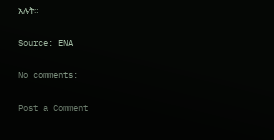አሉት።

Source: ENA

No comments:

Post a Comment